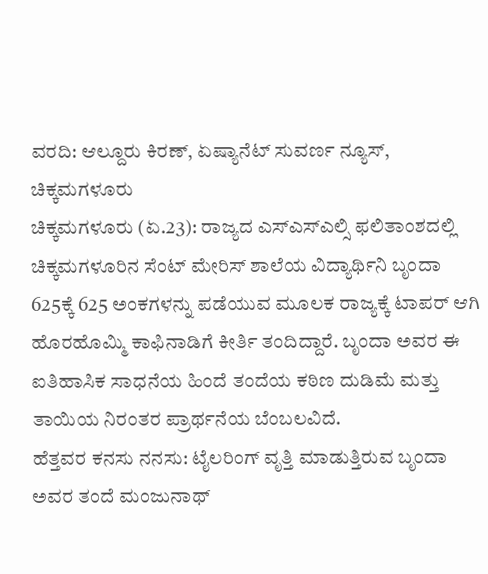ವರದಿ: ಆಲ್ದೂರು ಕಿರಣ್, ಏಷ್ಯಾನೆಟ್ ಸುವರ್ಣ ನ್ಯೂಸ್, ಚಿಕ್ಕಮಗಳೂರು
ಚಿಕ್ಕಮಗಳೂರು (ಏ.23): ರಾಜ್ಯದ ಎಸ್ಎಸ್ಎಲ್ಸಿ ಫಲಿತಾಂಶದಲ್ಲಿ ಚಿಕ್ಕಮಗಳೂರಿನ ಸೆಂಟ್ ಮೇರಿಸ್ ಶಾಲೆಯ ವಿದ್ಯಾರ್ಥಿನಿ ಬೃಂದಾ 625ಕ್ಕೆ 625 ಅಂಕಗಳನ್ನು ಪಡೆಯುವ ಮೂಲಕ ರಾಜ್ಯಕ್ಕೆ ಟಾಪರ್ ಆಗಿ ಹೊರಹೊಮ್ಮಿ ಕಾಫಿನಾಡಿಗೆ ಕೀರ್ತಿ ತಂದಿದ್ದಾರೆ. ಬೃಂದಾ ಅವರ ಈ ಐತಿಹಾಸಿಕ ಸಾಧನೆಯ ಹಿಂದೆ ತಂದೆಯ ಕಠಿಣ ದುಡಿಮೆ ಮತ್ತು ತಾಯಿಯ ನಿರಂತರ ಪ್ರಾರ್ಥನೆಯ ಬೆಂಬಲವಿದೆ.
ಹೆತ್ತವರ ಕನಸು ನನಸು: ಟೈಲರಿಂಗ್ ವೃತ್ತಿ ಮಾಡುತ್ತಿರುವ ಬೃಂದಾ ಅವರ ತಂದೆ ಮಂಜುನಾಥ್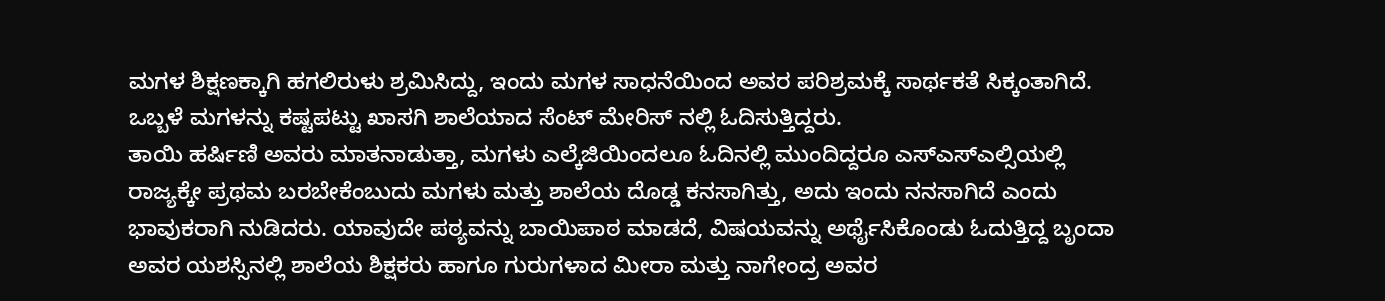ಮಗಳ ಶಿಕ್ಷಣಕ್ಕಾಗಿ ಹಗಲಿರುಳು ಶ್ರಮಿಸಿದ್ದು, ಇಂದು ಮಗಳ ಸಾಧನೆಯಿಂದ ಅವರ ಪರಿಶ್ರಮಕ್ಕೆ ಸಾರ್ಥಕತೆ ಸಿಕ್ಕಂತಾಗಿದೆ. ಒಬ್ಬಳೆ ಮಗಳನ್ನು ಕಷ್ಟಪಟ್ಟು ಖಾಸಗಿ ಶಾಲೆಯಾದ ಸೆಂಟ್ ಮೇರಿಸ್ ನಲ್ಲಿ ಓದಿಸುತ್ತಿದ್ದರು.
ತಾಯಿ ಹರ್ಷಿಣಿ ಅವರು ಮಾತನಾಡುತ್ತಾ, ಮಗಳು ಎಲ್ಕೆಜಿಯಿಂದಲೂ ಓದಿನಲ್ಲಿ ಮುಂದಿದ್ದರೂ ಎಸ್ಎಸ್ಎಲ್ಸಿಯಲ್ಲಿ ರಾಜ್ಯಕ್ಕೇ ಪ್ರಥಮ ಬರಬೇಕೆಂಬುದು ಮಗಳು ಮತ್ತು ಶಾಲೆಯ ದೊಡ್ಡ ಕನಸಾಗಿತ್ತು, ಅದು ಇಂದು ನನಸಾಗಿದೆ ಎಂದು ಭಾವುಕರಾಗಿ ನುಡಿದರು. ಯಾವುದೇ ಪಠ್ಯವನ್ನು ಬಾಯಿಪಾಠ ಮಾಡದೆ, ವಿಷಯವನ್ನು ಅರ್ಥೈಸಿಕೊಂಡು ಓದುತ್ತಿದ್ದ ಬೃಂದಾ ಅವರ ಯಶಸ್ಸಿನಲ್ಲಿ ಶಾಲೆಯ ಶಿಕ್ಷಕರು ಹಾಗೂ ಗುರುಗಳಾದ ಮೀರಾ ಮತ್ತು ನಾಗೇಂದ್ರ ಅವರ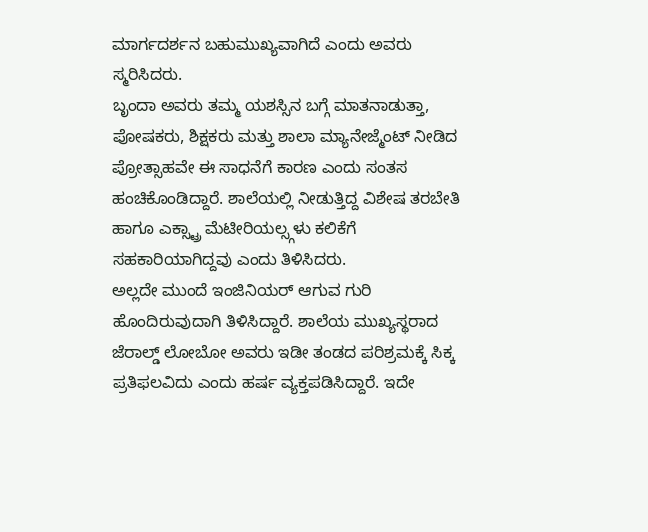ಮಾರ್ಗದರ್ಶನ ಬಹುಮುಖ್ಯವಾಗಿದೆ ಎಂದು ಅವರು ಸ್ಮರಿಸಿದರು.
ಬೃಂದಾ ಅವರು ತಮ್ಮ ಯಶಸ್ಸಿನ ಬಗ್ಗೆ ಮಾತನಾಡುತ್ತಾ, ಪೋಷಕರು, ಶಿಕ್ಷಕರು ಮತ್ತು ಶಾಲಾ ಮ್ಯಾನೇಜ್ಮೆಂಟ್ ನೀಡಿದ ಪ್ರೋತ್ಸಾಹವೇ ಈ ಸಾಧನೆಗೆ ಕಾರಣ ಎಂದು ಸಂತಸ ಹಂಚಿಕೊಂಡಿದ್ದಾರೆ. ಶಾಲೆಯಲ್ಲಿ ನೀಡುತ್ತಿದ್ದ ವಿಶೇಷ ತರಬೇತಿ ಹಾಗೂ ಎಕ್ಸ್ಟ್ರಾ ಮೆಟೀರಿಯಲ್ಸ್ಗಳು ಕಲಿಕೆಗೆ ಸಹಕಾರಿಯಾಗಿದ್ದವು ಎಂದು ತಿಳಿಸಿದರು.
ಅಲ್ಲದೇ ಮುಂದೆ ಇಂಜಿನಿಯರ್ ಆಗುವ ಗುರಿ ಹೊಂದಿರುವುದಾಗಿ ತಿಳಿಸಿದ್ದಾರೆ. ಶಾಲೆಯ ಮುಖ್ಯಸ್ಥರಾದ ಜೆರಾಲ್ಡ್ ಲೋಬೋ ಅವರು ಇಡೀ ತಂಡದ ಪರಿಶ್ರಮಕ್ಕೆ ಸಿಕ್ಕ ಪ್ರತಿಫಲವಿದು ಎಂದು ಹರ್ಷ ವ್ಯಕ್ತಪಡಿಸಿದ್ದಾರೆ. ಇದೇ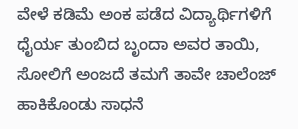ವೇಳೆ ಕಡಿಮೆ ಅಂಕ ಪಡೆದ ವಿದ್ಯಾರ್ಥಿಗಳಿಗೆ ಧೈರ್ಯ ತುಂಬಿದ ಬೃಂದಾ ಅವರ ತಾಯಿ, ಸೋಲಿಗೆ ಅಂಜದೆ ತಮಗೆ ತಾವೇ ಚಾಲೆಂಜ್ ಹಾಕಿಕೊಂಡು ಸಾಧನೆ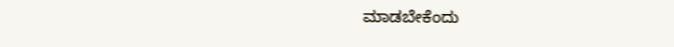ಮಾಡಬೇಕೆಂದು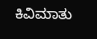ಕಿವಿಮಾತು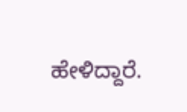ಹೇಳಿದ್ದಾರೆ.